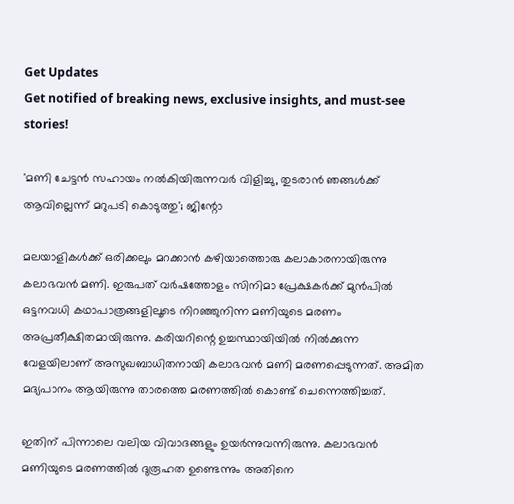Get Updates
Get notified of breaking news, exclusive insights, and must-see stories!

'മണി ചേട്ടൻ സഹായം നൽകിയിരുന്നവർ വിളിച്ചു, തുടരാൻ ഞങ്ങൾക്ക് ആവില്ലെന്ന് മറുപടി കൊടുത്തു'; ജിന്റോ

മലയാളികൾക്ക് ഒരിക്കലും മറക്കാൻ കഴിയാത്തൊരു കലാകാരനായിരുന്നു കലാഭവൻ മണി. ഇരുപത് വർഷത്തോളം സിനിമാ പ്രേക്ഷകർക്ക് മുൻപിൽ ഒട്ടനവധി കഥാപാത്രങ്ങളിലൂടെ നിറഞ്ഞുനിന്ന മണിയുടെ മരണം അപ്രതീക്ഷിതമായിരുന്നു. കരിയറിന്റെ ഉച്ചസ്ഥായിയിൽ നിൽക്കുന്ന വേളയിലാണ് അസുഖബാധിതനായി കലാഭവൻ മണി മരണപ്പെടുന്നത്. അമിത മദ്യപാനം ആയിരുന്നു താരത്തെ മരണത്തിൽ കൊണ്ട് ചെന്നെത്തിച്ചത്.

ഇതിന് പിന്നാലെ വലിയ വിവാദങ്ങളും ഉയർന്നുവന്നിരുന്നു. കലാഭവൻ മണിയുടെ മരണത്തിൽ ദുരൂഹത ഉണ്ടെന്നും അതിനെ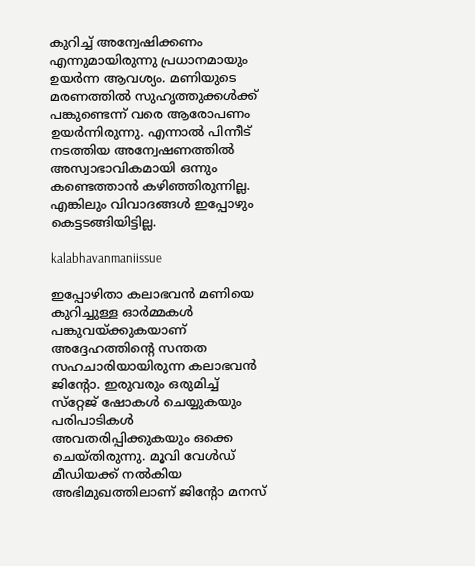കുറിച്ച് അന്വേഷിക്കണം എന്നുമായിരുന്നു പ്രധാനമായും ഉയർന്ന ആവശ്യം. മണിയുടെ മരണത്തിൽ സുഹൃത്തുക്കൾക്ക് പങ്കുണ്ടെന്ന് വരെ ആരോപണം ഉയർന്നിരുന്നു. എന്നാൽ പിന്നീട് നടത്തിയ അന്വേഷണത്തിൽ അസ്വാഭാവികമായി ഒന്നും കണ്ടെത്താൻ കഴിഞ്ഞിരുന്നില്ല. എങ്കിലും വിവാദങ്ങൾ ഇപ്പോഴും കെട്ടടങ്ങിയിട്ടില്ല.

kalabhavanmaniissue

ഇപ്പോഴിതാ കലാഭവൻ മണിയെ കുറിച്ചുള്ള ഓർമ്മകൾ പങ്കുവയ്ക്കുകയാണ് അദ്ദേഹത്തിന്റെ സന്തത സഹചാരിയായിരുന്ന കലാഭവൻ ജിന്റോ. ഇരുവരും ഒരുമിച്ച് സ്‌റ്റേജ് ഷോകൾ ചെയ്യുകയും പരിപാടികൾ അവതരിപ്പിക്കുകയും ഒക്കെ ചെയ്‌തിരുന്നു. മൂവി വേൾഡ് മീഡിയക്ക് നൽകിയ അഭിമുഖത്തിലാണ് ജിന്റോ മനസ്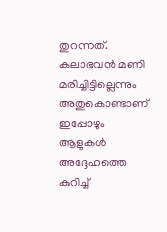തുറന്നത്. കലാഭവൻ മണി മരിച്ചിട്ടില്ലെന്നും അതുകൊണ്ടാണ് ഇപ്പോഴും ആളുകൾ അദ്ദേഹത്തെ കുറിച്ച്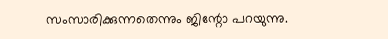സംസാരിക്കുന്നതെന്നും ജിന്റോ പറയുന്നു.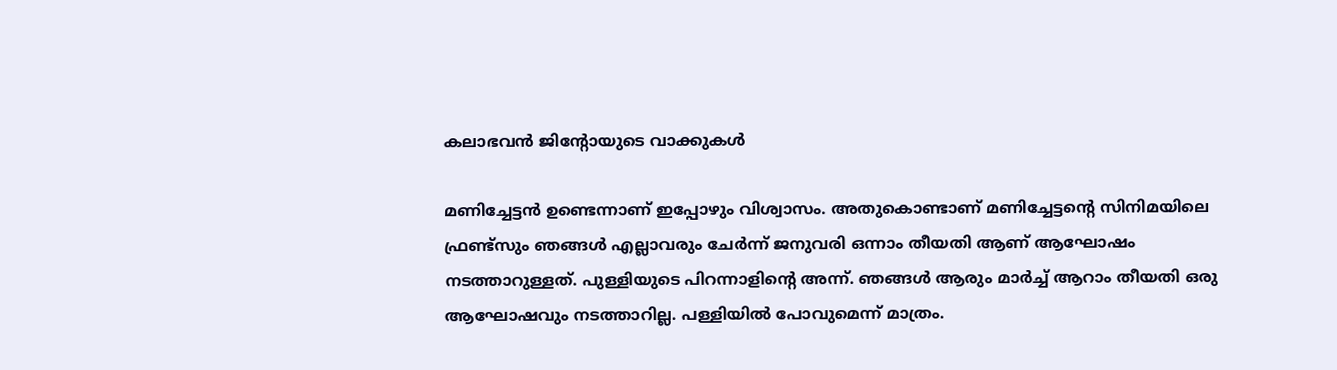കലാഭവൻ ജിന്റോയുടെ വാക്കുകൾ

മണിച്ചേട്ടൻ ഉണ്ടെന്നാണ് ഇപ്പോഴും വിശ്വാസം. അതുകൊണ്ടാണ് മണിച്ചേട്ടന്റെ സിനിമയിലെ ഫ്രണ്ട്സും ഞങ്ങൾ എല്ലാവരും ചേർന്ന് ജനുവരി ഒന്നാം തീയതി ആണ് ആഘോഷം നടത്താറുള്ളത്. പുള്ളിയുടെ പിറന്നാളിന്റെ അന്ന്. ഞങ്ങൾ ആരും മാർച്ച് ആറാം തീയതി ഒരു ആഘോഷവും നടത്താറില്ല. പള്ളിയിൽ പോവുമെന്ന് മാത്രം.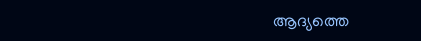ആദ്യത്തെ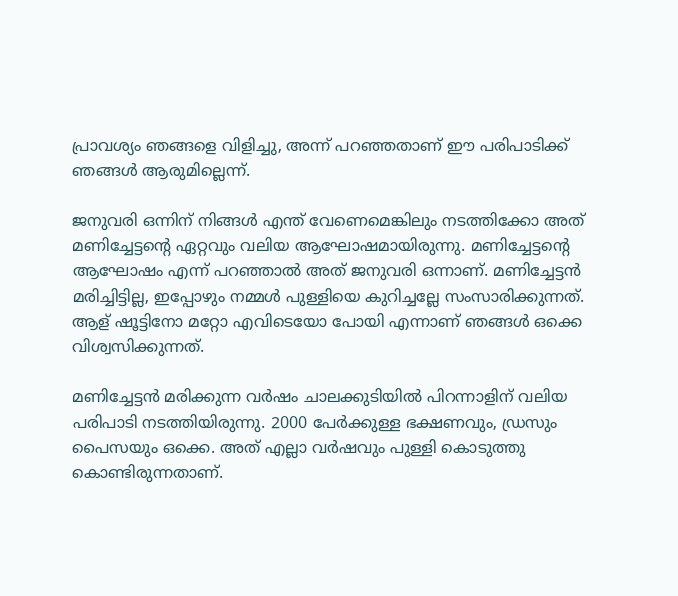പ്രാവശ്യം ഞങ്ങളെ വിളിച്ചു, അന്ന് പറഞ്ഞതാണ് ഈ പരിപാടിക്ക് ഞങ്ങൾ ആരുമില്ലെന്ന്.

ജനുവരി ഒന്നിന് നിങ്ങൾ എന്ത് വേണെമെങ്കിലും നടത്തിക്കോ അത് മണിച്ചേട്ടന്റെ ഏറ്റവും വലിയ ആഘോഷമായിരുന്നു. മണിച്ചേട്ടന്റെ ആഘോഷം എന്ന് പറഞ്ഞാൽ അത് ജനുവരി ഒന്നാണ്. മണിച്ചേട്ടൻ മരിച്ചിട്ടില്ല, ഇപ്പോഴും നമ്മൾ പുള്ളിയെ കുറിച്ചല്ലേ സംസാരിക്കുന്നത്. ആള് ഷൂട്ടിനോ മറ്റോ എവിടെയോ പോയി എന്നാണ് ഞങ്ങൾ ഒക്കെ വിശ്വസിക്കുന്നത്.

മണിച്ചേട്ടൻ മരിക്കുന്ന വർഷം ചാലക്കുടിയിൽ പിറന്നാളിന് വലിയ പരിപാടി നടത്തിയിരുന്നു. 2000 പേർക്കുള്ള ഭക്ഷണവും, ഡ്രസും പൈസയും ഒക്കെ. അത് എല്ലാ വർഷവും പുള്ളി കൊടുത്തു കൊണ്ടിരുന്നതാണ്.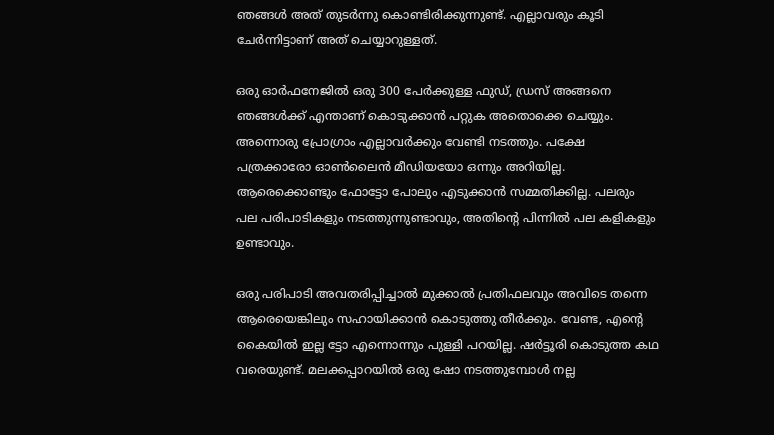ഞങ്ങൾ അത് തുടർന്നു കൊണ്ടിരിക്കുന്നുണ്ട്. എല്ലാവരും കൂടി ചേർന്നിട്ടാണ് അത് ചെയ്യാറുള്ളത്.

ഒരു ഓർഫനേജിൽ ഒരു 300 പേർക്കുള്ള ഫുഡ്, ഡ്രസ് അങ്ങനെ ഞങ്ങൾക്ക് എന്താണ് കൊടുക്കാൻ പറ്റുക അതൊക്കെ ചെയ്യും. അന്നൊരു പ്രോഗ്രാം എല്ലാവർക്കും വേണ്ടി നടത്തും. പക്ഷേ പത്രക്കാരോ ഓൺലൈൻ മീഡിയയോ ഒന്നും അറിയില്ല. ആരെക്കൊണ്ടും ഫോട്ടോ പോലും എടുക്കാൻ സമ്മതിക്കില്ല. പലരും പല പരിപാടികളും നടത്തുന്നുണ്ടാവും, അതിന്റെ പിന്നിൽ പല കളികളും ഉണ്ടാവും.

ഒരു പരിപാടി അവതരിപ്പിച്ചാൽ മുക്കാൽ പ്രതിഫലവും അവിടെ തന്നെ ആരെയെങ്കിലും സഹായിക്കാൻ കൊടുത്തു തീർക്കും. വേണ്ട, എന്റെ കൈയിൽ ഇല്ല ട്ടോ എന്നൊന്നും പുള്ളി പറയില്ല. ഷർട്ടൂരി കൊടുത്ത കഥ വരെയുണ്ട്. മലക്കപ്പാറയിൽ ഒരു ഷോ നടത്തുമ്പോൾ നല്ല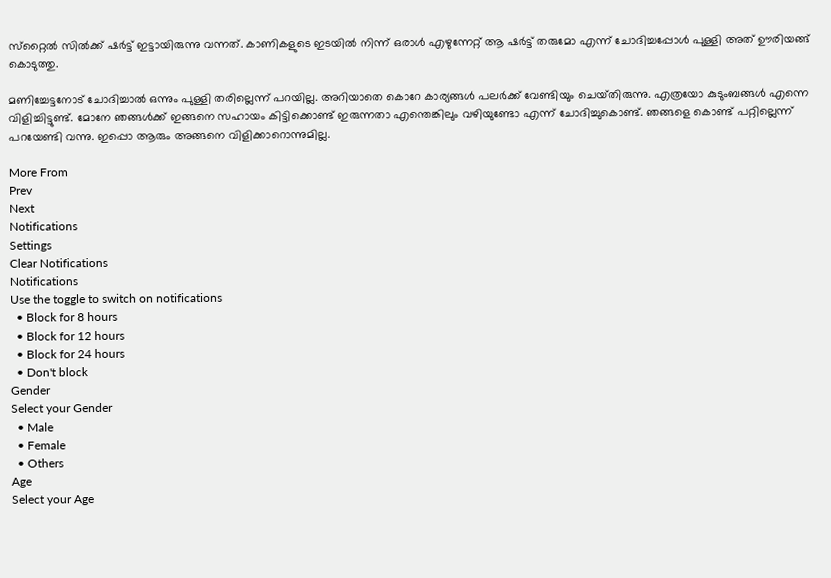സ്‌റ്റൈൽ സിൽക്ക് ഷർട്ട് ഇട്ടായിരുന്നു വന്നത്. കാണികളുടെ ഇടയിൽ നിന്ന് ഒരാൾ എഴുന്നേറ്റ് ആ ഷർട്ട് തരുമോ എന്ന് ചോദിച്ചപ്പോൾ പുള്ളി അത് ഊരിയങ്ങ് കൊടുത്തു.

മണിച്ചേട്ടനോട് ചോദിച്ചാൽ ഒന്നും പുള്ളി തരില്ലെന്ന് പറയില്ല. അറിയാതെ കൊറേ കാര്യങ്ങൾ പലർക്ക് വേണ്ടിയും ചെയ്‌തിരുന്നു. എത്രയോ കുടുംബങ്ങൾ എന്നെ വിളിച്ചിട്ടുണ്ട്. മോനേ ഞങ്ങൾക്ക് ഇങ്ങനെ സഹായം കിട്ടിക്കൊണ്ട് ഇരുന്നതാ എന്തെങ്കിലും വഴിയുണ്ടോ എന്ന് ചോദിച്ചുകൊണ്ട്. ഞങ്ങളെ കൊണ്ട് പറ്റില്ലെന്ന് പറയേണ്ടി വന്നു. ഇപ്പൊ ആരും അങ്ങനെ വിളിക്കാറൊന്നുമില്ല.

More From
Prev
Next
Notifications
Settings
Clear Notifications
Notifications
Use the toggle to switch on notifications
  • Block for 8 hours
  • Block for 12 hours
  • Block for 24 hours
  • Don't block
Gender
Select your Gender
  • Male
  • Female
  • Others
Age
Select your Age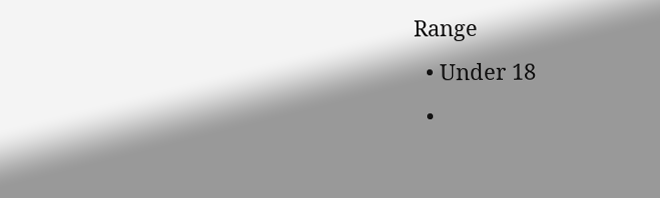Range
  • Under 18
  •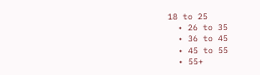18 to 25
  • 26 to 35
  • 36 to 45
  • 45 to 55
  • 55+